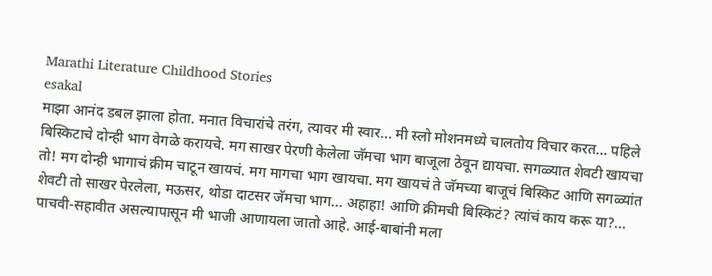Marathi Literature Childhood Stories
esakal
माझा आनंद डबल झाला होता. मनात विचारांचे तरंग, त्यावर मी स्वार... मी स्लो मोशनमध्ये चालतोय विचार करत... पहिले बिस्किटाचे दोन्ही भाग वेगळे करायचे. मग साखर पेरणी केलेला जॅमचा भाग बाजूला ठेवून द्यायचा. सगळ्यात शेवटी खायचा तो! मग दोन्ही भागाचं क्रीम चाटून खायचं. मग मागचा भाग खायचा. मग खायचं ते जॅमच्या बाजूचं बिस्किट आणि सगळ्यांत शेवटी तो साखर पेरलेला, मऊसर, थोडा दाटसर जॅमचा भाग... अहाहा! आणि क्रीमची बिस्किटं? त्यांचं काय करू या?...
पाचवी-सहावीत असल्यापासून मी भाजी आणायला जातो आहे. आई-बाबांनी मला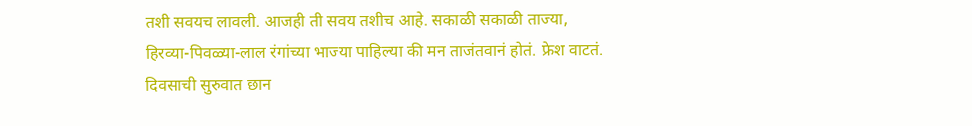तशी सवयच लावली. आजही ती सवय तशीच आहे. सकाळी सकाळी ताज्या, हिरव्या-पिवळ्या-लाल रंगांच्या भाज्या पाहिल्या की मन ताजंतवानं होतं. फ्रेश वाटतं. दिवसाची सुरुवात छान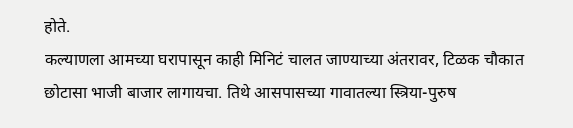होते.
कल्याणला आमच्या घरापासून काही मिनिटं चालत जाण्याच्या अंतरावर, टिळक चौकात छोटासा भाजी बाजार लागायचा. तिथे आसपासच्या गावातल्या स्त्रिया-पुरुष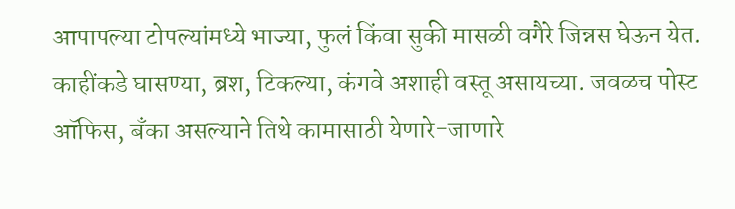आपापल्या टोपल्यांमध्ये भाज्या, फुलं किंवा सुकी मासळी वगैरे जिन्नस घेऊन येत. काहींकडे घासण्या, ब्रश, टिकल्या, कंगवे अशाही वस्तू असायच्या. जवळच पोस्ट ऑफिस, बँका असल्याने तिथे कामासाठी येणारे-जाणारे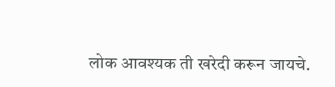लोक आवश्यक ती खरेदी करून जायचे.